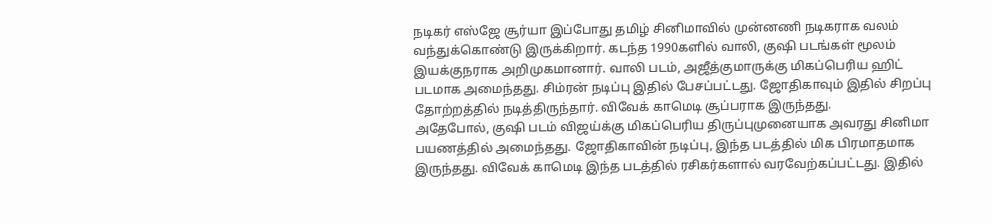நடிகர் எஸ்ஜே சூர்யா இப்போது தமிழ் சினிமாவில் முன்னணி நடிகராக வலம் வந்துக்கொண்டு இருக்கிறார். கடந்த 1990களில் வாலி, குஷி படங்கள் மூலம் இயக்குநராக அறிமுகமானார். வாலி படம், அஜீத்குமாருக்கு மிகப்பெரிய ஹிட் படமாக அமைந்தது. சிம்ரன் நடிப்பு இதில் பேசப்பட்டது. ஜோதிகாவும் இதில் சிறப்பு தோற்றத்தில் நடித்திருந்தார். விவேக் காமெடி சூப்பராக இருந்தது.
அதேபோல், குஷி படம் விஜய்க்கு மிகப்பெரிய திருப்புமுனையாக அவரது சினிமா பயணத்தில் அமைந்தது. ஜோதிகாவின் நடிப்பு, இந்த படத்தில் மிக பிரமாதமாக இருந்தது. விவேக் காமெடி இந்த படத்தில் ரசிகர்களால் வரவேற்கப்பட்டது. இதில்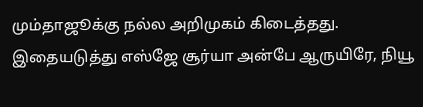மும்தாஜூக்கு நல்ல அறிமுகம் கிடைத்தது.
இதையடுத்து எஸ்ஜே சூர்யா அன்பே ஆருயிரே, நியூ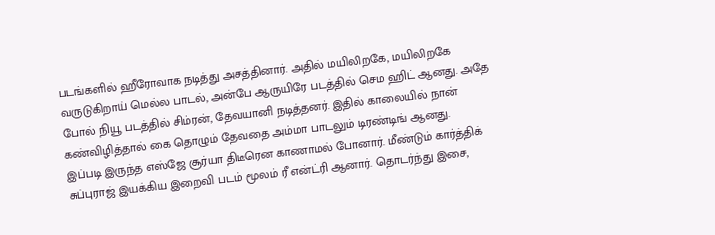படங்களில் ஹீரோவாக நடித்து அசத்தினார். அதில் மயிலிறகே, மயிலிறகே வருடுகிறாய் மெல்ல பாடல், அன்பே ஆருயிரே படத்தில் செம ஹிட் ஆனது. அதே போல் நியூ படத்தில் சிம்ரன், தேவயானி நடித்தனர். இதில் காலையில் நான் கண்விழித்தால் கை தொழும் தேவதை அம்மா பாடலும் டிரண்டிங் ஆனது.
இப்படி இருந்த எஸ்ஜே சூர்யா திடீரென காணாமல் போனார். மீண்டும் கார்த்திக் சுப்புராஜ் இயக்கிய இறைவி படம் மூலம் ரீ என்ட்ரி ஆனார். தொடர்ந்து இசை,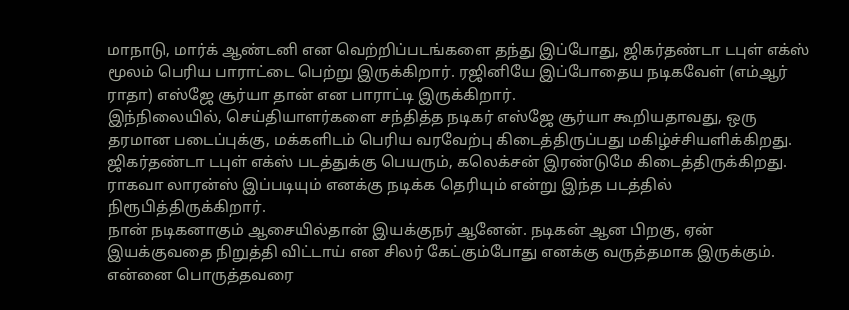மாநாடு, மார்க் ஆண்டனி என வெற்றிப்படங்களை தந்து இப்போது, ஜிகர்தண்டா டபுள் எக்ஸ் மூலம் பெரிய பாராட்டை பெற்று இருக்கிறார். ரஜினியே இப்போதைய நடிகவேள் (எம்ஆர் ராதா) எஸ்ஜே சூர்யா தான் என பாராட்டி இருக்கிறார்.
இந்நிலையில், செய்தியாளர்களை சந்தித்த நடிகர் எஸ்ஜே சூர்யா கூறியதாவது, ஒரு தரமான படைப்புக்கு, மக்களிடம் பெரிய வரவேற்பு கிடைத்திருப்பது மகிழ்ச்சியளிக்கிறது. ஜிகர்தண்டா டபுள் எக்ஸ் படத்துக்கு பெயரும், கலெக்சன் இரண்டுமே கிடைத்திருக்கிறது. ராகவா லாரன்ஸ் இப்படியும் எனக்கு நடிக்க தெரியும் என்று இந்த படத்தில் நிரூபித்திருக்கிறார்.
நான் நடிகனாகும் ஆசையில்தான் இயக்குநர் ஆனேன். நடிகன் ஆன பிறகு, ஏன் இயக்குவதை நிறுத்தி விட்டாய் என சிலர் கேட்கும்போது எனக்கு வருத்தமாக இருக்கும். என்னை பொருத்தவரை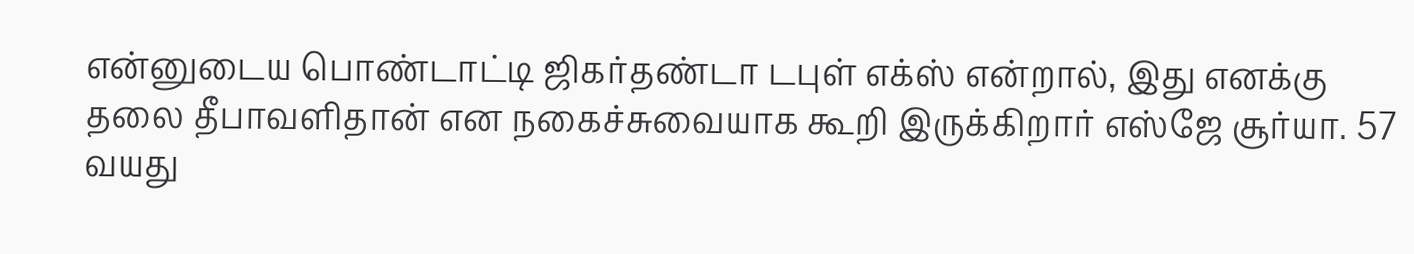என்னுடைய பொண்டாட்டி ஜிகர்தண்டா டபுள் எக்ஸ் என்றால், இது எனக்கு தலை தீபாவளிதான் என நகைச்சுவையாக கூறி இருக்கிறார் எஸ்ஜே சூர்யா. 57 வயது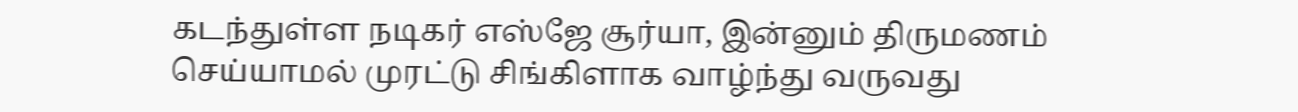கடந்துள்ள நடிகர் எஸ்ஜே சூர்யா, இன்னும் திருமணம் செய்யாமல் முரட்டு சிங்கிளாக வாழ்ந்து வருவது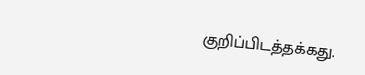குறிப்பிடத்தக்கது.